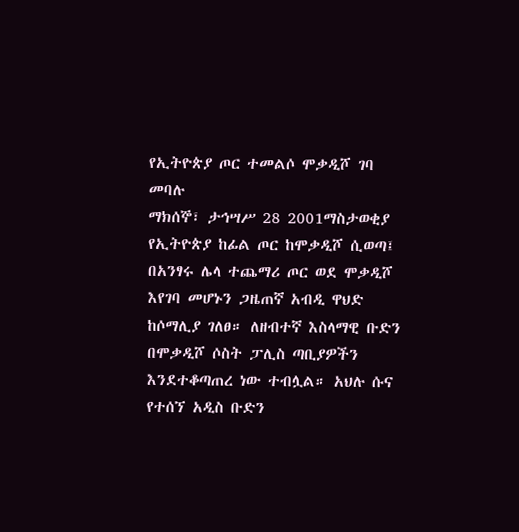የኢትዮጵያ ጦር ተመልሶ ሞቃዲሾ ገባ መባሉ
ማክሰኞ፣ ታኅሣሥ 28 2001ማስታወቂያ
የኢትዮጵያ ከፊል ጦር ከሞቃዲሾ ሲወጣ፤ በአንፃሩ ሌላ ተጨማሪ ጦር ወደ ሞቃዲሾ እየገባ መሆኑን ጋዜጠኛ አብዲ ዋህድ ከሶማሊያ ገለፀ። ለዘብተኛ እስላማዊ ቡድን በሞቃዲሾ ሶስት ፓሊስ ጣቢያዎችን እንደተቆጣጠረ ነው ተብሏል። አህሉ ሱና የተሰኘ አዲስ ቡድን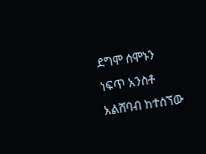ደግሞ ሰሞኑን ነፍጥ አንስቶ አልሸባብ ከተሰኘው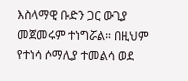እስላማዊ ቡድን ጋር ውጊያ መጀመሩም ተነግሯል። በዚህም የተነሳ ሶማሊያ ተመልሳ ወደ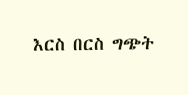እርስ በርስ ግጭት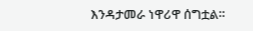እንዳታመራ ነዋሪዋ ሰግቷል።